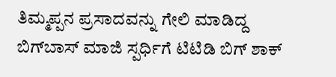ತಿಮ್ಮಪ್ಪನ ಪ್ರಸಾದವನ್ನು ಗೇಲಿ ಮಾಡಿದ್ದ ಬಿಗ್‌ಬಾಸ್ ಮಾಜಿ ಸ್ಪರ್ಧಿಗೆ ಟಿಟಿಡಿ ಬಿಗ್‌ ಶಾಕ್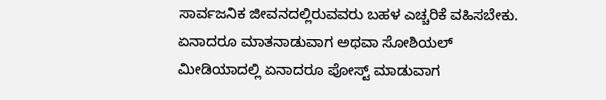ಸಾರ್ವಜನಿಕ ಜೀವನದಲ್ಲಿರುವವರು ಬಹಳ ಎಚ್ಚರಿಕೆ ವಹಿಸಬೇಕು. ಏನಾದರೂ ಮಾತನಾಡುವಾಗ ಅಥವಾ ಸೋಶಿಯಲ್ ಮೀಡಿಯಾದಲ್ಲಿ ಏನಾದರೂ ಪೋಸ್ಟ್ ಮಾಡುವಾಗ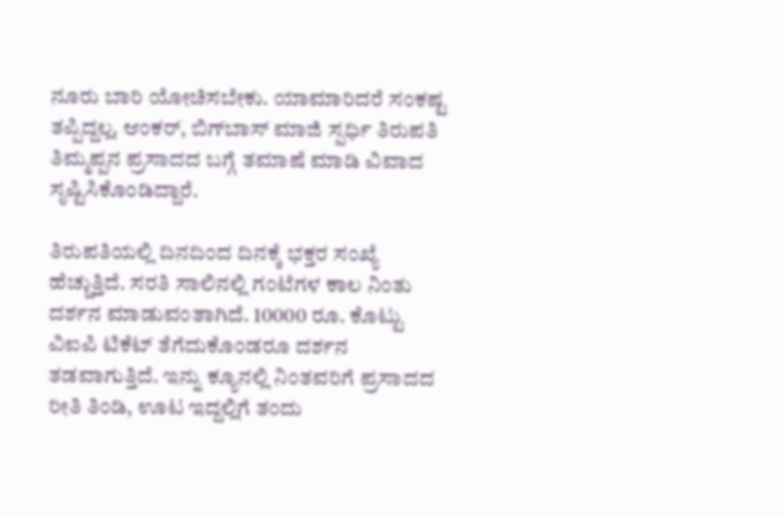ನೂರು ಬಾರಿ ಯೋಚಿಸಬೇಕು. ಯಾಮಾರಿದರೆ ಸಂಕಷ್ಟ ತಪ್ಪಿದ್ದಲ್ಲ. ಆಂಕರ್, ಬಿಗ್‌ಬಾಸ್ ಮಾಜಿ ಸ್ಪರ್ಧಿ ತಿರುಪತಿ ತಿಮ್ಮಪ್ಪನ ಪ್ರಸಾದದ ಬಗ್ಗೆ ತಮಾಷೆ ಮಾಡಿ ವಿವಾದ ಸೃಷ್ಟಿಸಿಕೊಂಡಿದ್ದಾರೆ.

ತಿರುಪತಿಯಲ್ಲಿ ದಿನದಿಂದ ದಿನಕ್ಕೆ ಭಕ್ತರ ಸಂಖ್ಯೆ ಹೆಚ್ಚುತ್ತಿದೆ. ಸರತಿ ಸಾಲಿನಲ್ಲಿ ಗಂಟೆಗಳ ಕಾಲ ನಿಂತು ದರ್ಶನ ಮಾಡುವಂತಾಗಿದೆ. 10000 ರೂ. ಕೊಟ್ಟು ವಿಐಪಿ ಟಿಕೆಟ್ ತೆಗೆದುಕೊಂಡರೂ ದರ್ಶನ ತಡವಾಗುತ್ತಿದೆ. ಇನ್ನು ಕ್ಯೂನಲ್ಲಿ ನಿಂತವರಿಗೆ ಪ್ರಸಾದದ ರೀತಿ ತಿಂಡಿ, ಊಟ ಇದ್ದಲ್ಲಿಗೆ ತಂದು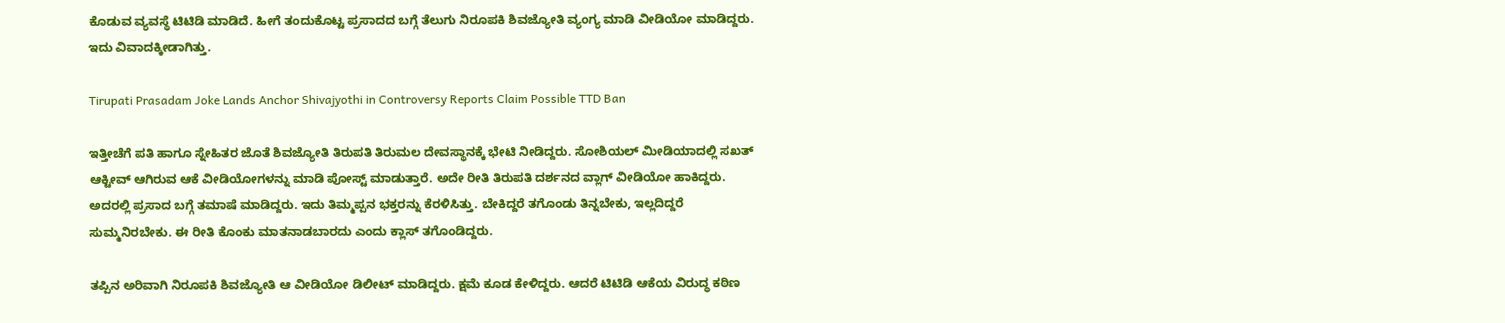ಕೊಡುವ ವ್ಯವಸ್ಥೆ ಟಿಟಿಡಿ ಮಾಡಿದೆ. ಹೀಗೆ ತಂದುಕೊಟ್ಟ ಪ್ರಸಾದದ ಬಗ್ಗೆ ತೆಲುಗು ನಿರೂಪಕಿ ಶಿವಜ್ಯೋತಿ ವ್ಯಂಗ್ಯ ಮಾಡಿ ವೀಡಿಯೋ ಮಾಡಿದ್ದರು. ಇದು ವಿವಾದಕ್ಕೀಡಾಗಿತ್ತು.

Tirupati Prasadam Joke Lands Anchor Shivajyothi in Controversy Reports Claim Possible TTD Ban

ಇತ್ತೀಚೆಗೆ ಪತಿ ಹಾಗೂ ಸ್ನೇಹಿತರ ಜೊತೆ ಶಿವಜ್ಯೋತಿ ತಿರುಪತಿ ತಿರುಮಲ ದೇವಸ್ಥಾನಕ್ಕೆ ಭೇಟಿ ನೀಡಿದ್ದರು. ಸೋಶಿಯಲ್ ಮೀಡಿಯಾದಲ್ಲಿ ಸಖತ್ ಆಕ್ಟೀವ್ ಆಗಿರುವ ಆಕೆ ವೀಡಿಯೋಗಳನ್ನು ಮಾಡಿ ಪೋಸ್ಟ್ ಮಾಡುತ್ತಾರೆ. ಅದೇ ರೀತಿ ತಿರುಪತಿ ದರ್ಶನದ ವ್ಲಾಗ್ ವೀಡಿಯೋ ಹಾಕಿದ್ದರು. ಅದರಲ್ಲಿ ಪ್ರಸಾದ ಬಗ್ಗೆ ತಮಾಷೆ ಮಾಡಿದ್ದರು. ಇದು ತಿಮ್ಮಪ್ಪನ ಭಕ್ತರನ್ನು ಕೆರಳಿಸಿತ್ತು. ಬೇಕಿದ್ದರೆ ತಗೊಂಡು ತಿನ್ನಬೇಕು, ಇಲ್ಲದಿದ್ದರೆ ಸುಮ್ಮನಿರಬೇಕು. ಈ ರೀತಿ ಕೊಂಕು ಮಾತನಾಡಬಾರದು ಎಂದು ಕ್ಲಾಸ್ ತಗೊಂಡಿದ್ದರು.

ತಪ್ಪಿನ ಅರಿವಾಗಿ ನಿರೂಪಕಿ ಶಿವಜ್ಯೋತಿ ಆ ವೀಡಿಯೋ ಡಿಲೀಟ್ ಮಾಡಿದ್ದರು. ಕ್ಷಮೆ ಕೂಡ ಕೇಳಿದ್ದರು. ಆದರೆ ಟಿಟಿಡಿ ಆಕೆಯ ವಿರುದ್ಧ ಕಠಿಣ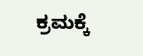ಕ್ರಮಕ್ಕೆ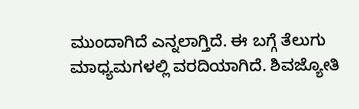ಮುಂದಾಗಿದೆ ಎನ್ನಲಾಗ್ತಿದೆ. ಈ ಬಗ್ಗೆ ತೆಲುಗು ಮಾಧ್ಯಮಗಳಲ್ಲಿ ವರದಿಯಾಗಿದೆ. ಶಿವಜ್ಯೋತಿ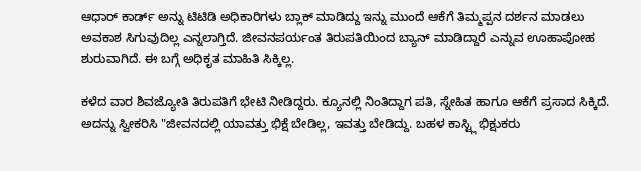ಆಧಾರ್ ಕಾರ್ಡ್‌ ಅನ್ನು ಟಿಟಿಡಿ ಅಧಿಕಾರಿಗಳು ಬ್ಲಾಕ್ ಮಾಡಿದ್ದು ಇನ್ನು ಮುಂದೆ ಆಕೆಗೆ ತಿಮ್ಮಪ್ಪನ ದರ್ಶನ ಮಾಡಲು ಅವಕಾಶ ಸಿಗುವುದಿಲ್ಲ ಎನ್ನಲಾಗ್ತಿದೆ. ಜೀವನಪರ್ಯಂತ ತಿರುಪತಿಯಿಂದ ಬ್ಯಾನ್ ಮಾಡಿದ್ದಾರೆ ಎನ್ನುವ ಊಹಾಪೋಹ ಶುರುವಾಗಿದೆ. ಈ ಬಗ್ಗೆ ಅಧಿಕೃತ ಮಾಹಿತಿ ಸಿಕ್ಕಿಲ್ಲ.

ಕಳೆದ ವಾರ ಶಿವಜ್ಯೋತಿ ತಿರುಪತಿಗೆ ಭೇಟಿ ನೀಡಿದ್ದರು. ಕ್ಯೂನಲ್ಲಿ ನಿಂತಿದ್ದಾಗ ಪತಿ, ಸ್ನೇಹಿತ ಹಾಗೂ ಆಕೆಗೆ ಪ್ರಸಾದ ಸಿಕ್ಕಿದೆ. ಅದನ್ನು ಸ್ವೀಕರಿಸಿ "ಜೀವನದಲ್ಲಿ ಯಾವತ್ತು ಭಿಕ್ಷೆ ಬೇಡಿಲ್ಲ, ಇವತ್ತು ಬೇಡಿದ್ದು. ಬಹಳ ಕಾಸ್ಟ್ಲಿ ಭಿಕ್ಷುಕರು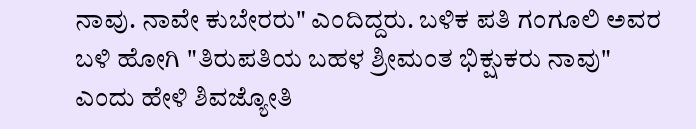ನಾವು. ನಾವೇ ಕುಬೇರರು" ಎಂದಿದ್ದರು. ಬಳಿಕ ಪತಿ ಗಂಗೂಲಿ ಅವರ ಬಳಿ ಹೋಗಿ "ತಿರುಪತಿಯ ಬಹಳ ಶ್ರೀಮಂತ ಭಿಕ್ಷುಕರು ನಾವು" ಎಂದು ಹೇಳಿ ಶಿವಜ್ಯೋತಿ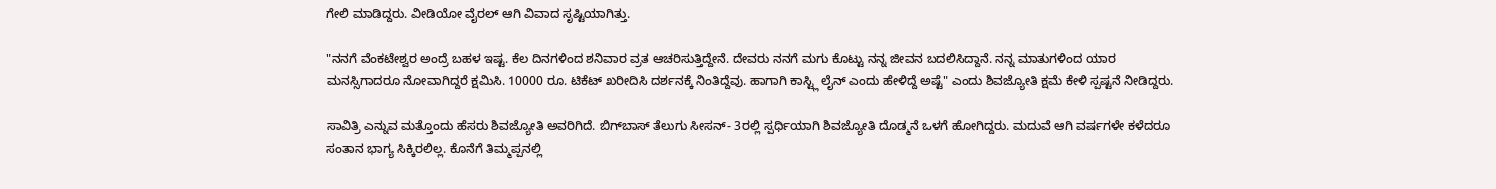ಗೇಲಿ ಮಾಡಿದ್ದರು. ವೀಡಿಯೋ ವೈರಲ್ ಆಗಿ ವಿವಾದ ಸೃಷ್ಟಿಯಾಗಿತ್ತು.

"ನನಗೆ ವೆಂಕಟೇಶ್ವರ ಅಂದ್ರೆ ಬಹಳ ಇಷ್ಟ. ಕೆಲ ದಿನಗಳಿಂದ ಶನಿವಾರ ವ್ರತ ಆಚರಿಸುತ್ತಿದ್ದೇನೆ. ದೇವರು ನನಗೆ ಮಗು ಕೊಟ್ಟು ನನ್ನ ಜೀವನ ಬದಲಿಸಿದ್ದಾನೆ. ನನ್ನ ಮಾತುಗಳಿಂದ ಯಾರ ಮನಸ್ಸಿಗಾದರೂ ನೋವಾಗಿದ್ದರೆ ಕ್ಷಮಿಸಿ. 10000 ರೂ. ಟಿಕೆಟ್ ಖರೀದಿಸಿ ದರ್ಶನಕ್ಕೆ ನಿಂತಿದ್ದೆವು. ಹಾಗಾಗಿ ಕಾಸ್ಟ್ಲಿ ಲೈನ್ ಎಂದು ಹೇಳಿದ್ದೆ ಅಷ್ಟೆ" ಎಂದು ಶಿವಜ್ಯೋತಿ ಕ್ಷಮೆ ಕೇಳಿ ಸ್ಪಷ್ಟನೆ ನೀಡಿದ್ದರು.

ಸಾವಿತ್ರಿ ಎನ್ನುವ ಮತ್ತೊಂದು ಹೆಸರು ಶಿವಜ್ಯೋತಿ ಅವರಿಗಿದೆ. ಬಿಗ್‌ಬಾಸ್ ತೆಲುಗು ಸೀಸನ್- 3ರಲ್ಲಿ ಸ್ಪರ್ಧಿಯಾಗಿ ಶಿವಜ್ಯೋತಿ ದೊಡ್ಮನೆ ಒಳಗೆ ಹೋಗಿದ್ದರು. ಮದುವೆ ಆಗಿ ವರ್ಷಗಳೇ ಕಳೆದರೂ ಸಂತಾನ ಭಾಗ್ಯ ಸಿಕ್ಕಿರಲಿಲ್ಲ. ಕೊನೆಗೆ ತಿಮ್ಮಪ್ಪನಲ್ಲಿ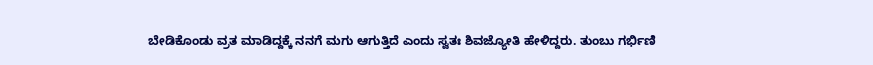ಬೇಡಿಕೊಂಡು ವ್ರತ ಮಾಡಿದ್ದಕ್ಕೆ ನನಗೆ ಮಗು ಆಗುತ್ತಿದೆ ಎಂದು ಸ್ವತಃ ಶಿವಜ್ಯೋತಿ ಹೇಳಿದ್ದರು. ತುಂಬು ಗರ್ಭಿಣಿ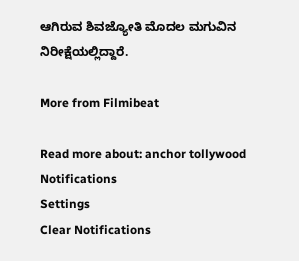ಆಗಿರುವ ಶಿವಜ್ಯೋತಿ ಮೊದಲ ಮಗುವಿನ ನಿರೀಕ್ಷೆಯಲ್ಲಿದ್ದಾರೆ.

More from Filmibeat

Read more about: anchor tollywood
Notifications
Settings
Clear Notifications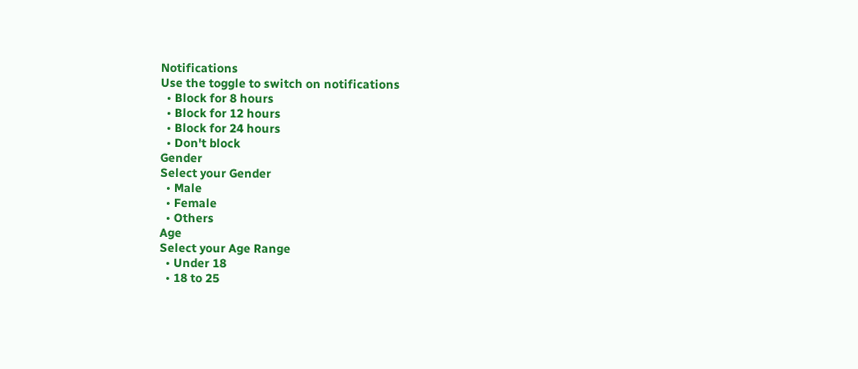Notifications
Use the toggle to switch on notifications
  • Block for 8 hours
  • Block for 12 hours
  • Block for 24 hours
  • Don't block
Gender
Select your Gender
  • Male
  • Female
  • Others
Age
Select your Age Range
  • Under 18
  • 18 to 25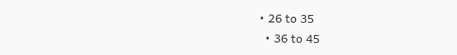• 26 to 35
  • 36 to 45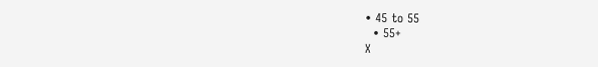• 45 to 55
  • 55+
X